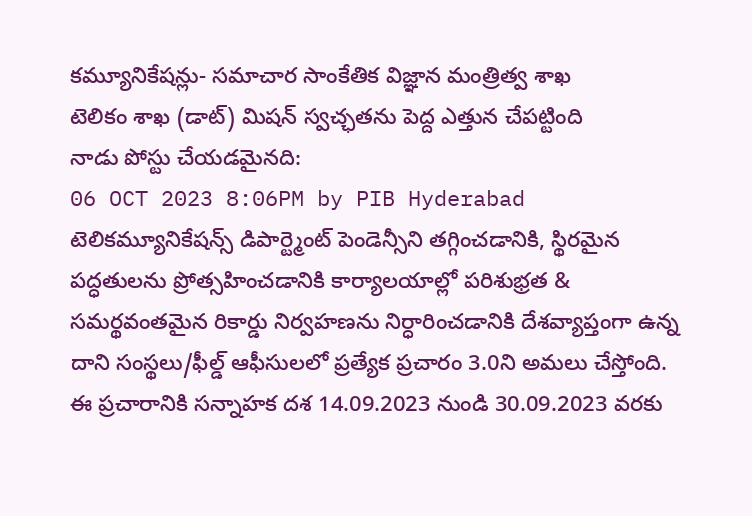కమ్యూనికేషన్లు- సమాచార సాంకేతిక విజ్ఞాన మంత్రిత్వ శాఖ
టెలికం శాఖ (డాట్) మిషన్ స్వచ్ఛతను పెద్ద ఎత్తున చేపట్టింది
నాడు పోస్టు చేయడమైనది:
06 OCT 2023 8:06PM by PIB Hyderabad
టెలికమ్యూనికేషన్స్ డిపార్ట్మెంట్ పెండెన్సీని తగ్గించడానికి, స్థిరమైన పద్ధతులను ప్రోత్సహించడానికి కార్యాలయాల్లో పరిశుభ్రత & సమర్థవంతమైన రికార్డు నిర్వహణను నిర్ధారించడానికి దేశవ్యాప్తంగా ఉన్న దాని సంస్థలు/ఫీల్డ్ ఆఫీసులలో ప్రత్యేక ప్రచారం 3.0ని అమలు చేస్తోంది. ఈ ప్రచారానికి సన్నాహక దశ 14.09.2023 నుండి 30.09.2023 వరకు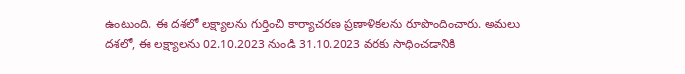ఉంటుంది. ఈ దశలో లక్ష్యాలను గుర్తించి కార్యాచరణ ప్రణాళికలను రూపొందించారు. అమలు దశలో, ఈ లక్ష్యాలను 02.10.2023 నుండి 31.10.2023 వరకు సాధించడానికి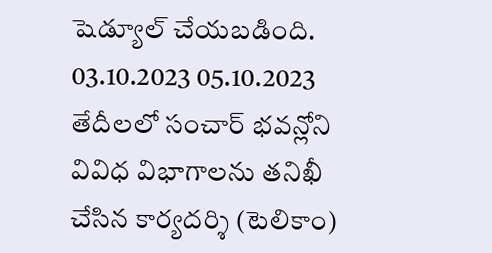షెడ్యూల్ చేయబడింది.
03.10.2023 05.10.2023 తేదీలలో సంచార్ భవన్లోని వివిధ విభాగాలను తనిఖీ చేసిన కార్యదర్శి (టెలికాం)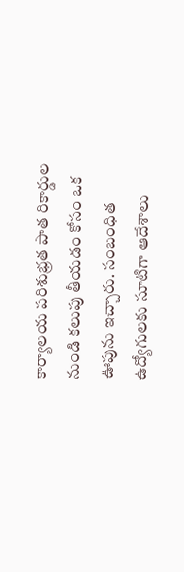కార్యాలయ పరిశుభ్రత పాత రికార్డుల నుండి కలుపు తీయడం కోసం ఒక ఊపును ఇచ్చారు. సంబంధిత ఉద్యోగులకు సూటిగా ఆదేశాలు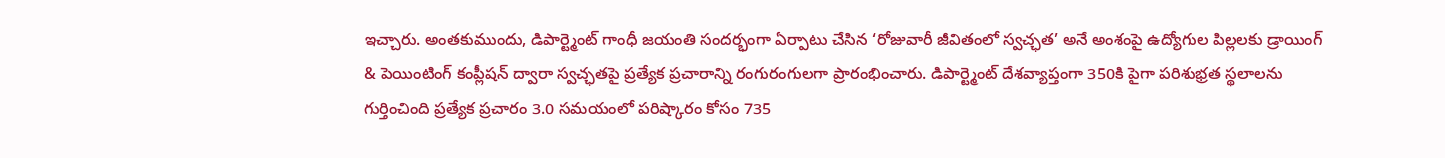ఇచ్చారు. అంతకుముందు, డిపార్ట్మెంట్ గాంధీ జయంతి సందర్భంగా ఏర్పాటు చేసిన ‘రోజువారీ జీవితంలో స్వచ్ఛత’ అనే అంశంపై ఉద్యోగుల పిల్లలకు డ్రాయింగ్ & పెయింటింగ్ కంప్లీషన్ ద్వారా స్వచ్ఛతపై ప్రత్యేక ప్రచారాన్ని రంగురంగులగా ప్రారంభించారు. డిపార్ట్మెంట్ దేశవ్యాప్తంగా 350కి పైగా పరిశుభ్రత స్థలాలను గుర్తించింది ప్రత్యేక ప్రచారం 3.0 సమయంలో పరిష్కారం కోసం 735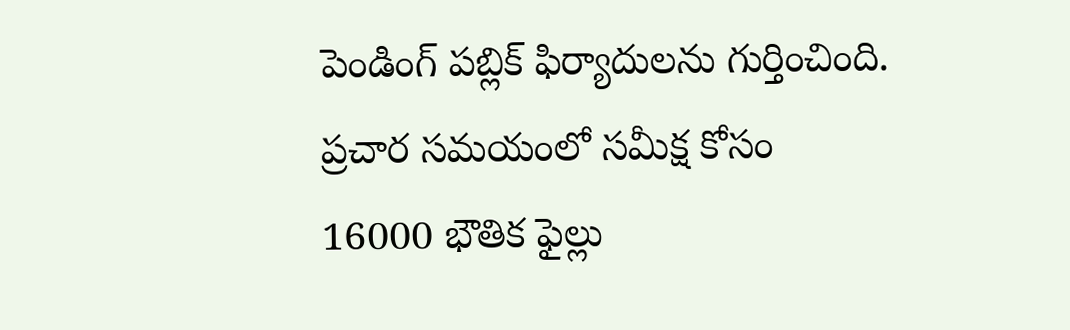పెండింగ్ పబ్లిక్ ఫిర్యాదులను గుర్తించింది. ప్రచార సమయంలో సమీక్ష కోసం 16000 భౌతిక ఫైల్లు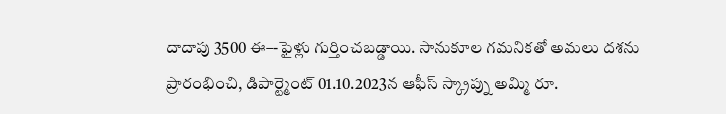దాదాపు 3500 ఈ–-ఫైళ్లు గుర్తించబడ్డాయి. సానుకూల గమనికతో అమలు దశను ప్రారంభించి, డిపార్ట్మెంట్ 01.10.2023న ఆఫీస్ స్క్రాప్ను అమ్మి రూ.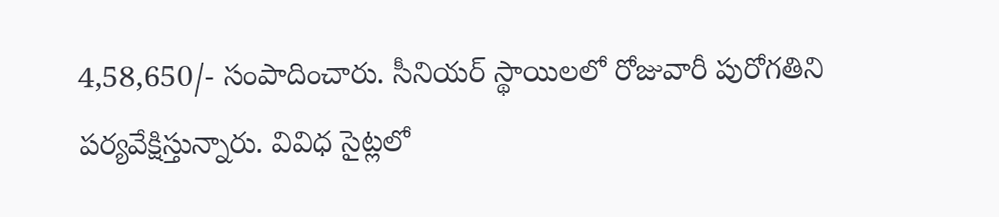4,58,650/- సంపాదించారు. సీనియర్ స్థాయిలలో రోజువారీ పురోగతిని పర్యవేక్షిస్తున్నారు. వివిధ సైట్లలో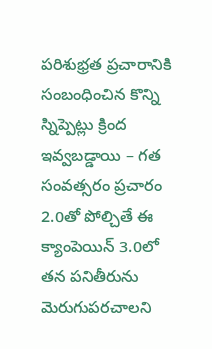పరిశుభ్రత ప్రచారానికి సంబంధించిన కొన్ని స్నిప్పెట్లు క్రింద ఇవ్వబడ్డాయి – గత సంవత్సరం ప్రచారం 2.0తో పోల్చితే ఈ క్యాంపెయిన్ 3.0లో తన పనితీరును మెరుగుపరచాలని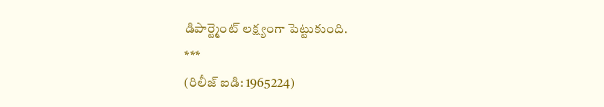డిపార్ట్మెంట్ లక్ష్యంగా పెట్టుకుంది.
***
(రిలీజ్ ఐడి: 1965224)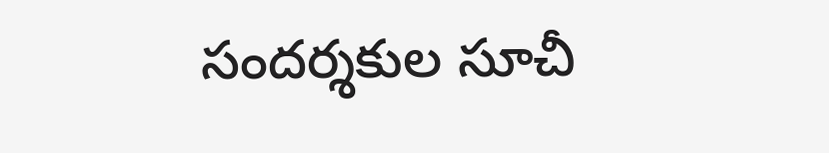సందర్శకుల సూచీ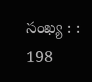సంఖ్య : : 198